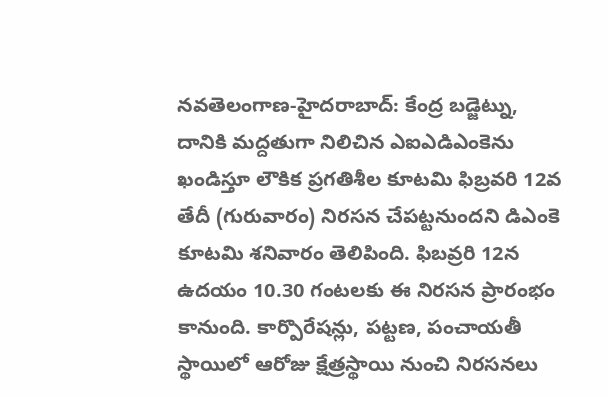నవతెలంగాణ-హైదరాబాద్: కేంద్ర బడ్జెట్ను, దానికి మద్దతుగా నిలిచిన ఎఐఎడిఎంకెను ఖండిస్తూ లౌకిక ప్రగతిశీల కూటమి ఫిబ్రవరి 12వ తేదీ (గురువారం) నిరసన చేపట్టనుందని డిఎంకె కూటమి శనివారం తెలిపింది. ఫిబవ్రరి 12న ఉదయం 10.30 గంటలకు ఈ నిరసన ప్రారంభం కానుంది. కార్పొరేషన్లు, పట్టణ, పంచాయతీ స్థాయిలో ఆరోజు క్షేత్రస్థాయి నుంచి నిరసనలు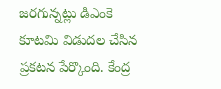జరగున్నట్లు డిఎంకె కూటమి విడుదల చేసిన ప్రకటన పేర్కొంది. కేంద్ర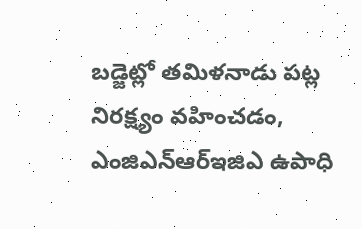బడ్జెట్లో తమిళనాడు పట్ల నిరక్ష్యం వహించడం, ఎంజిఎన్ఆర్ఇజిఎ ఉపాధి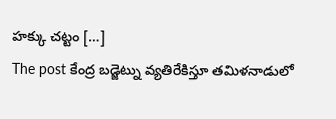హక్కు చట్టం […]
The post కేంద్ర బడ్జెట్ను వ్యతిరేకిస్తూ తమిళనాడులో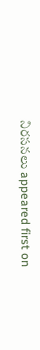నిరసనలు appeared first on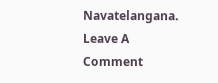Navatelangana.
Leave A Comment